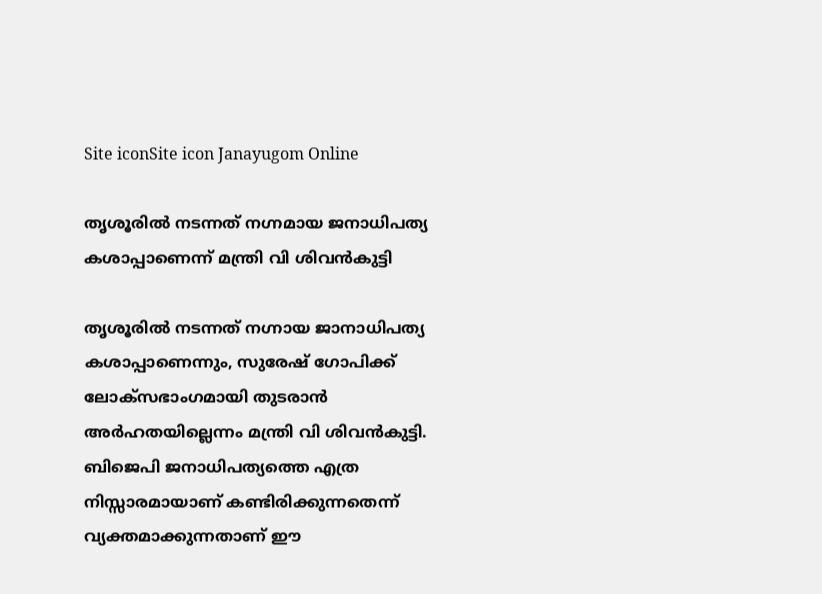Site iconSite icon Janayugom Online

തൃശൂരില്‍ നടന്നത് നഗ്നമായ ജനാധിപത്യ കശാപ്പാണെന്ന് മന്ത്രി വി ശിവന്‍കുട്ടി

തൃശൂരില്‍ നടന്നത് നഗ്നായ ജാനാധിപത്യ കശാപ്പാണെന്നും, സുരേഷ് ഗോപിക്ക് ലോക്സഭാംഗമായി തുടരാന്‍ അര്‍ഹതയില്ലെന്നം മന്ത്രി വി ശിവന്‍കുട്ടി. ബിജെപി ജനാധിപത്യത്തെ എത്ര നിസ്സാരമായാണ് കണ്ടിരിക്കുന്നതെന്ന് വ്യക്തമാക്കുന്നതാണ് ഈ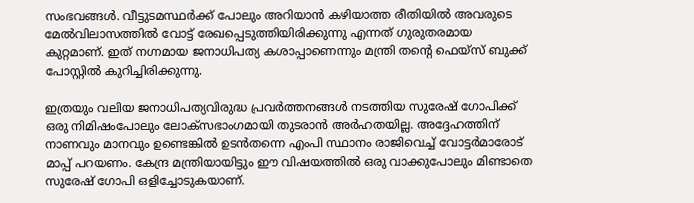സംഭവങ്ങള്‍. വീട്ടുടമസ്ഥര്‍ക്ക് പോലും അറിയാന്‍ കഴിയാത്ത രീതിയില്‍ അവരുടെ മേല്‍വിലാസത്തില്‍ വോട്ട് രേഖപ്പെടുത്തിയിരിക്കുന്നു എന്നത് ഗുരുതരമായ കുറ്റമാണ്. ഇത് നഗ്നമായ ജനാധിപത്യ കശാപ്പാണെന്നും മന്ത്രി തന്റെ ഫെയ്സ് ബുക്ക് പോസ്റ്റില്‍ കുറിച്ചിരിക്കുന്നു.

ഇത്രയും വലിയ ജനാധിപത്യവിരുദ്ധ പ്രവർത്തനങ്ങൾ നടത്തിയ സുരേഷ് ഗോപിക്ക് ഒരു നിമിഷംപോലും ലോക്സഭാംഗമായി തുടരാൻ അർഹതയില്ല. അദ്ദേഹത്തിന് നാണവും മാനവും ഉണ്ടെങ്കിൽ ഉടൻതന്നെ എംപി സ്ഥാനം രാജിവെച്ച് വോട്ടർമാരോട് മാപ്പ് പറയണം. കേന്ദ്ര മന്ത്രിയായിട്ടും ഈ വിഷയത്തിൽ ഒരു വാക്കുപോലും മിണ്ടാതെ സുരേഷ് ഗോപി ഒളിച്ചോടുകയാണ്.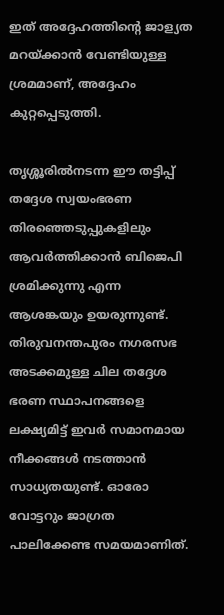ഇത് അദ്ദേഹത്തിന്റെ ജാള്യത മറയ്ക്കാൻ വേണ്ടിയുള്ള ശ്രമമാണ്, അദ്ദേഹം കുറ്റപ്പെടുത്തി.

തൃശ്ശൂരിൽനടന്ന ഈ തട്ടിപ്പ് തദ്ദേശ സ്വയംഭരണ തിരഞ്ഞെടുപ്പുകളിലും ആവർത്തിക്കാൻ ബിജെപി ശ്രമിക്കുന്നു എന്ന ആശങ്കയും ഉയരുന്നുണ്ട്. തിരുവനന്തപുരം നഗരസഭ അടക്കമുള്ള ചില തദ്ദേശ ഭരണ സ്ഥാപനങ്ങളെ ലക്ഷ്യമിട്ട് ഇവർ സമാനമായ നീക്കങ്ങൾ നടത്താൻ സാധ്യതയുണ്ട്. ഓരോ വോട്ടറും ജാഗ്രത പാലിക്കേണ്ട സമയമാണിത്.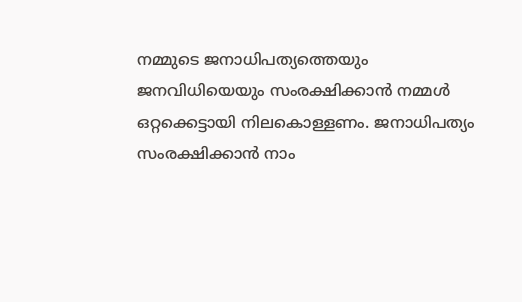നമ്മുടെ ജനാധിപത്യത്തെയും ജനവിധിയെയും സംരക്ഷിക്കാൻ നമ്മൾ ഒറ്റക്കെട്ടായി നിലകൊള്ളണം. ജനാധിപത്യം സംരക്ഷിക്കാൻ നാം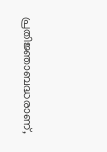പ്രതിജ്ഞാബദ്ധരാണ്,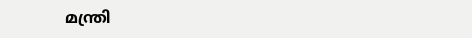മന്ത്രി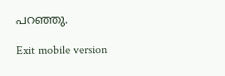പറഞ്ഞു.

Exit mobile version